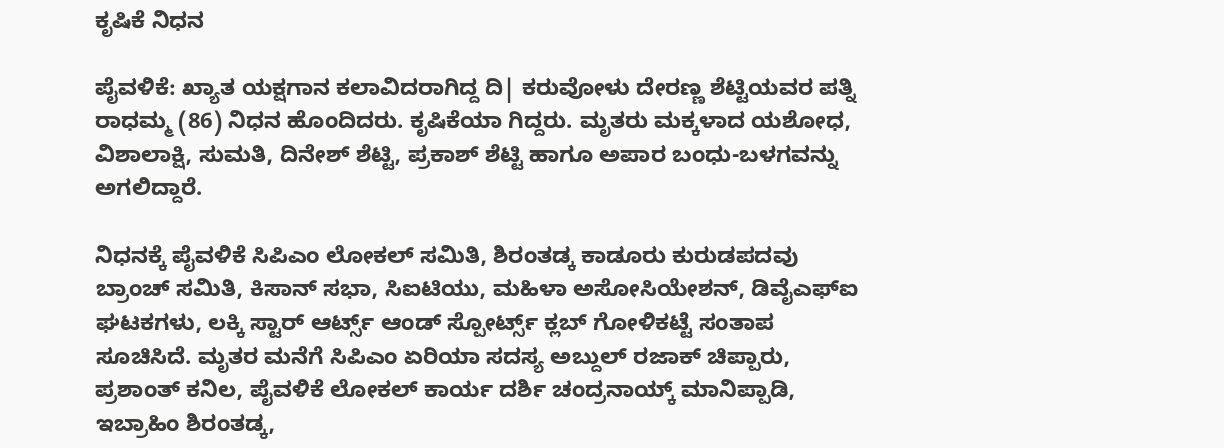ಕೃಷಿಕೆ ನಿಧನ

ಪೈವಳಿಕೆ: ಖ್ಯಾತ ಯಕ್ಷಗಾನ ಕಲಾವಿದರಾಗಿದ್ದ ದಿ| ಕರುವೋಳು ದೇರಣ್ಣ ಶೆಟ್ಟಿಯವರ ಪತ್ನಿ ರಾಧಮ್ಮ (86) ನಿಧನ ಹೊಂದಿದರು. ಕೃಷಿಕೆಯಾ ಗಿದ್ದರು. ಮೃತರು ಮಕ್ಕಳಾದ ಯಶೋಧ, ವಿಶಾಲಾಕ್ಷಿ, ಸುಮತಿ, ದಿನೇಶ್ ಶೆಟ್ಟಿ, ಪ್ರಕಾಶ್ ಶೆಟ್ಟಿ ಹಾಗೂ ಅಪಾರ ಬಂಧು-ಬಳಗವನ್ನು ಅಗಲಿದ್ದಾರೆ.

ನಿಧನಕ್ಕೆ ಪೈವಳಿಕೆ ಸಿಪಿಎಂ ಲೋಕಲ್ ಸಮಿತಿ, ಶಿರಂತಡ್ಕ ಕಾಡೂರು ಕುರುಡಪದವು ಬ್ರಾಂಚ್ ಸಮಿತಿ, ಕಿಸಾನ್ ಸಭಾ, ಸಿಐಟಿಯು, ಮಹಿಳಾ ಅಸೋಸಿಯೇಶನ್, ಡಿವೈಎಫ್‌ಐ ಘಟಕಗಳು, ಲಕ್ಕಿ ಸ್ಟಾರ್ ಆರ್ಟ್ಸ್ ಆಂಡ್ ಸ್ಪೋರ್ಟ್ಸ್ ಕ್ಲಬ್ ಗೋಳಿಕಟ್ಟೆ ಸಂತಾಪ ಸೂಚಿಸಿದೆ. ಮೃತರ ಮನೆಗೆ ಸಿಪಿಎಂ ಏರಿಯಾ ಸದಸ್ಯ ಅಬ್ದುಲ್ ರಜಾಕ್ ಚಿಪ್ಪಾರು, ಪ್ರಶಾಂತ್ ಕನಿಲ, ಪೈವಳಿಕೆ ಲೋಕಲ್ ಕಾರ್ಯ ದರ್ಶಿ ಚಂದ್ರನಾಯ್ಕ್ ಮಾನಿಪ್ಪಾಡಿ, ಇಬ್ರಾಹಿಂ ಶಿರಂತಡ್ಕ,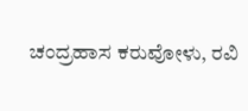ಚಂದ್ರಹಾಸ ಕರುವೋಳು, ರವಿ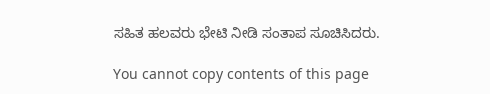ಸಹಿತ ಹಲವರು ಭೇಟಿ ನೀಡಿ ಸಂತಾಪ ಸೂಚಿಸಿದರು.

You cannot copy contents of this page